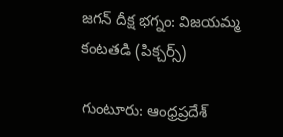జగన్ దీక్ష భగ్నం: విజయమ్మ కంటతడి (పిక్చర్స్)

గుంటూరు: ఆంధ్రప్రదేశ్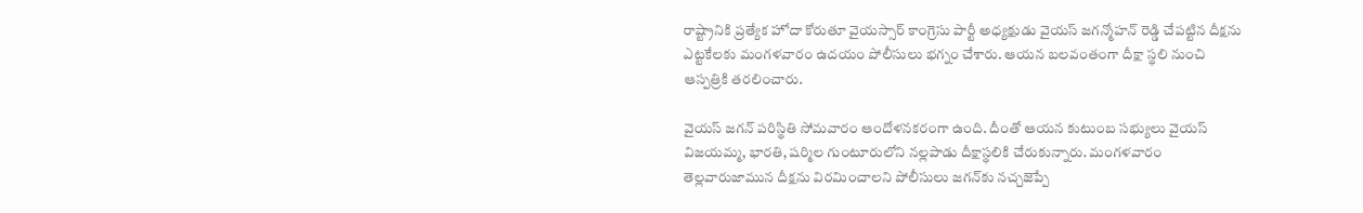రాష్ట్రానికి ప్రత్యేక హోదా కోరుతూ వైయస్సార్ కాంగ్రెసు పార్టీ అధ్యక్షుడు వైయస్ జగన్మోహన్ రెడ్డి చేపట్టిన దీక్షను ఎట్టకేలకు మంగళవారం ఉదయం పోలీసులు భగ్నం చేశారు. ఆయన బలవంతంగా దీక్షా స్థలి నుంచి ఆస్పత్రికి తరలించారు.

వైయస్ జగన్ పరిస్థితి సోమవారం ఆందోళనకరంగా ఉంది. దీంతో ఆయన కుటుంబ సభ్యులు వైయస్ విజయమ్మ, భారతి, షర్మిల గుంటూరులోని నల్లపాడు దీక్షాస్థలికి చేరుకున్నారు. మంగళవారం తెల్లవారుజామున దీక్షను విరమించాలని పోలీసులు జగన్‌కు నచ్చజెప్పే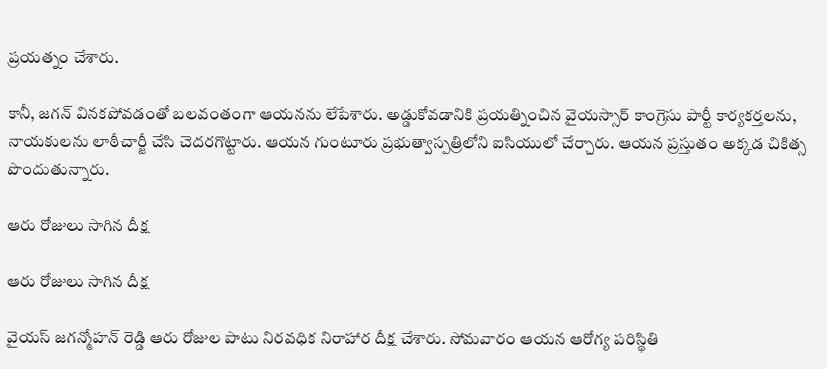ప్రయత్నం చేశారు.

కానీ, జగన్ వినకపోవడంతో బలవంతంగా ఆయనను లేపేశారు. అడ్డుకోవడానికి ప్రయత్నించిన వైయస్సార్ కాంగ్రెసు పార్టీ కార్యకర్తలను, నాయకులను లాఠీచార్జీ చేసి చెదరగొట్టారు. ఆయన గుంటూరు ప్రభుత్వాస్పత్రిలోని ఐసియులో చేర్చారు. ఆయన ప్రస్తుతం అక్కడ చికిత్స పొందుతున్నారు.

ఆరు రోజులు సాగిన దీక్ష

ఆరు రోజులు సాగిన దీక్ష

వైయస్ జగన్మోహన్ రెడ్డి ఆరు రోజుల పాటు నిరవధిక నిరాహార దీక్ష చేశారు. సోమవారం ఆయన ఆరోగ్య పరిస్థితి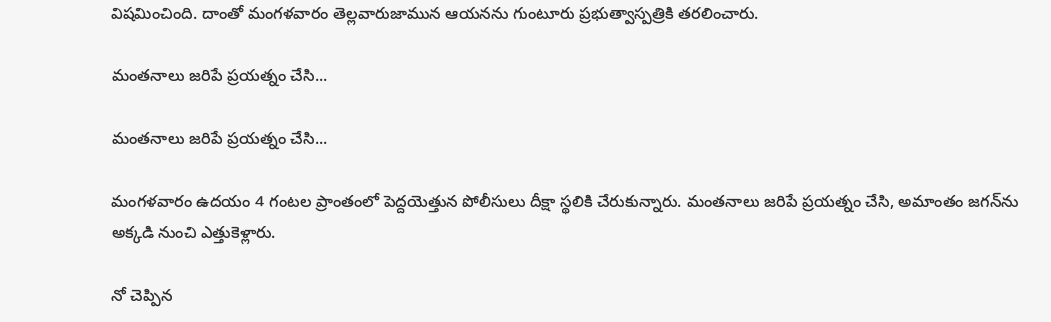విషమించింది. దాంతో మంగళవారం తెల్లవారుజామున ఆయనను గుంటూరు ప్రభుత్వాస్పత్రికి తరలించారు.

మంతనాలు జరిపే ప్రయత్నం చేసి...

మంతనాలు జరిపే ప్రయత్నం చేసి...

మంగళవారం ఉదయం 4 గంటల ప్రాంతంలో పెద్దయెత్తున పోలీసులు దీక్షా స్థలికి చేరుకున్నారు. మంతనాలు జరిపే ప్రయత్నం చేసి, అమాంతం జగన్‌ను అక్కడి నుంచి ఎత్తుకెళ్లారు.

నో చెప్పిన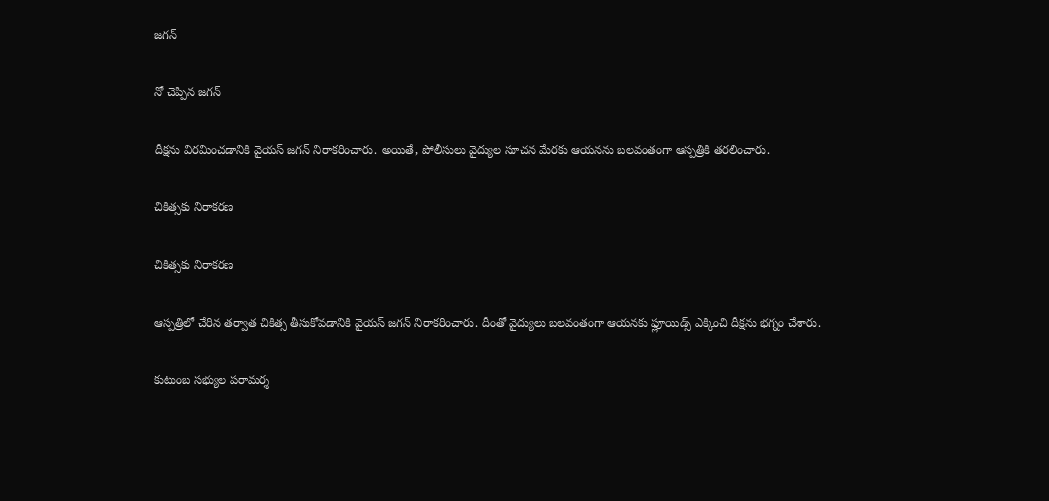జగన్

నో చెప్పిన జగన్

దీక్షను విరమించడానికి వైయస్ జగన్ నిరాకరించారు. అయితే, పోలీసులు వైద్యుల సూచన మేరకు ఆయనను బలవంతంగా ఆస్పత్రికి తరలించారు.

చికిత్సకు నిరాకరణ

చికిత్సకు నిరాకరణ

ఆస్పత్రిలో చేరిన తర్వాత చికిత్స తీసుకోవడానికి వైయస్ జగన్ నిరాకరించారు. దీంతో వైద్యులు బలవంతంగా ఆయనకు ఫ్లూయిడ్స్ ఎక్కించి దీక్షను భగ్నం చేశారు.

కుటుంబ సభ్యుల పరామర్శ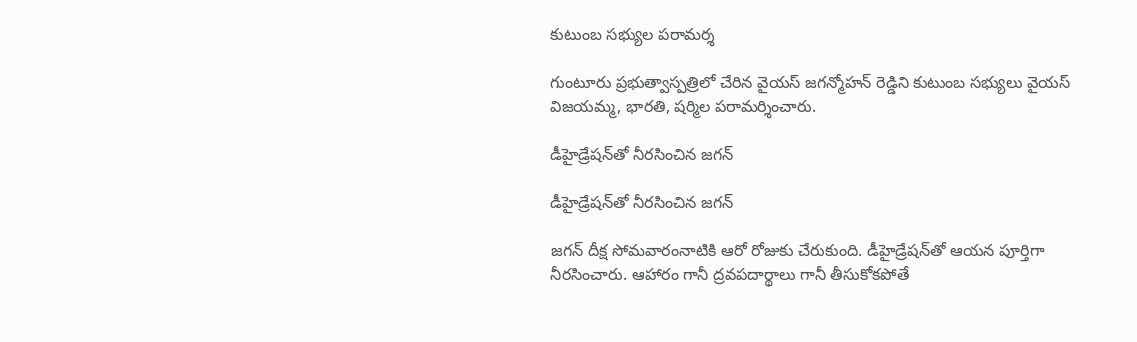కుటుంబ సభ్యుల పరామర్శ

గుంటూరు ప్రభుత్వాస్పత్రిలో చేరిన వైయస్ జగన్మోహన్ రెడ్డిని కుటుంబ సభ్యులు వైయస్ విజయమ్మ, భారతి, షర్మిల పరామర్శించారు.

డీహైడ్రేషన్‌తో నీరసించిన జగన్

డీహైడ్రేషన్‌తో నీరసించిన జగన్

జగన్ దీక్ష సోమవారంనాటికి ఆరో రోజుకు చేరుకుంది. డీహైడ్రేషన్‌తో ఆయన పూర్తిగా నీరసించారు. ఆహారం గానీ ద్రవపదార్థాలు గానీ తీసుకోకపోతే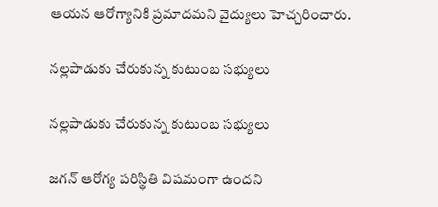ఆయన ఆరోగ్యానికి ప్రమాదమని వైద్యులు హెచ్చరించారు.

నల్లపాడుకు చేరుకున్న కుటుంబ సభ్యులు

నల్లపాడుకు చేరుకున్న కుటుంబ సభ్యులు

జగన్ ఆరోగ్య పరిస్థితి విషమంగా ఉందని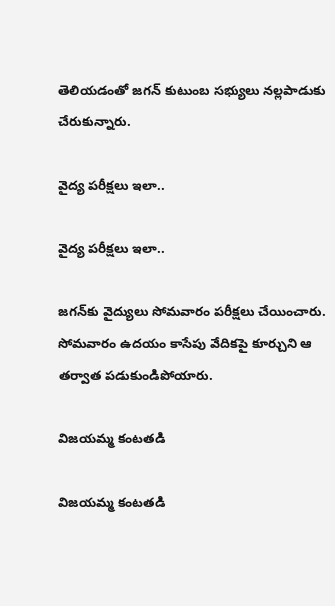తెలియడంతో జగన్ కుటుంబ సభ్యులు నల్లపాడుకు చేరుకున్నారు.

వైద్య పరీక్షలు ఇలా..

వైద్య పరీక్షలు ఇలా..

జగన్‌కు వైద్యులు సోమవారం పరీక్షలు చేయించారు. సోమవారం ఉదయం కాసేపు వేదికపై కూర్చుని ఆ తర్వాత పడుకుండిపోయారు.

విజయమ్మ కంటతడి

విజయమ్మ కంటతడి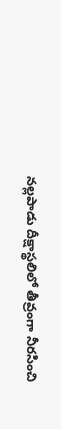నల్లపాడు దీక్షాస్థలిలో తీవ్రంగా నీరసించి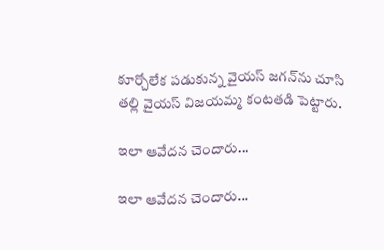కూర్చోలేక పడుకున్న వైయస్ జగన్‌ను చూసి తల్లి వైయస్ విజయమ్మ కంటతడి పెట్టారు.

ఇలా ఆవేదన చెందారు...

ఇలా ఆవేదన చెందారు...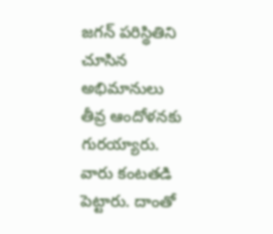జగన్ పరిస్థితిని చూసిన అభిమానులు తీవ్ర ఆందోళనకు గురయ్యారు. వారు కంటతడి పెట్టారు. దాంతో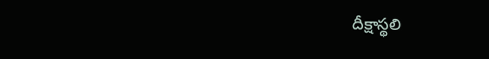దీక్షాస్థలి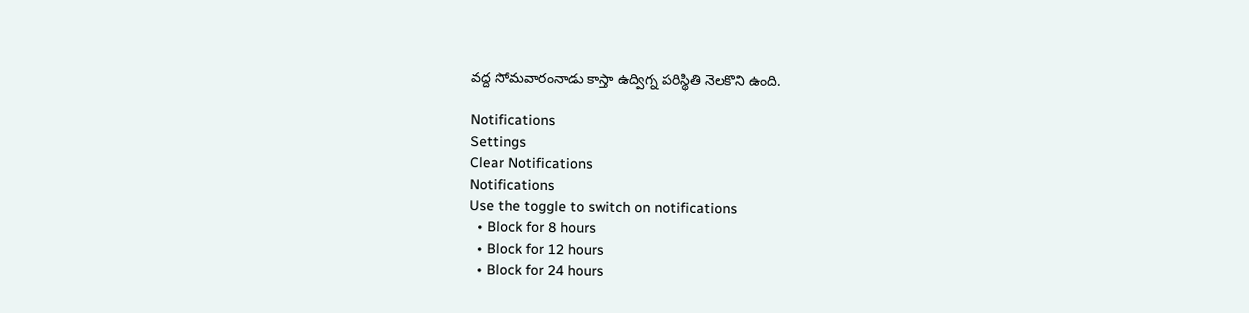వద్ద సోమవారంనాడు కాస్తా ఉద్విగ్న పరిస్థితి నెలకొని ఉంది.

Notifications
Settings
Clear Notifications
Notifications
Use the toggle to switch on notifications
  • Block for 8 hours
  • Block for 12 hours
  • Block for 24 hours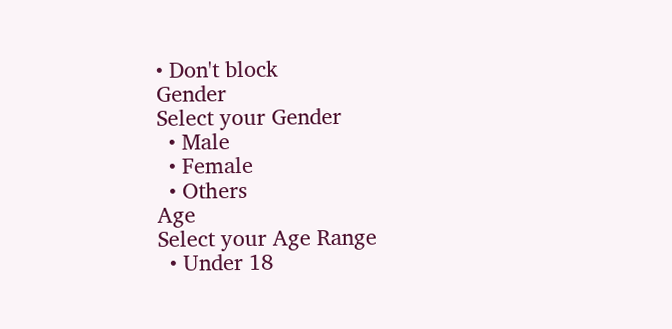• Don't block
Gender
Select your Gender
  • Male
  • Female
  • Others
Age
Select your Age Range
  • Under 18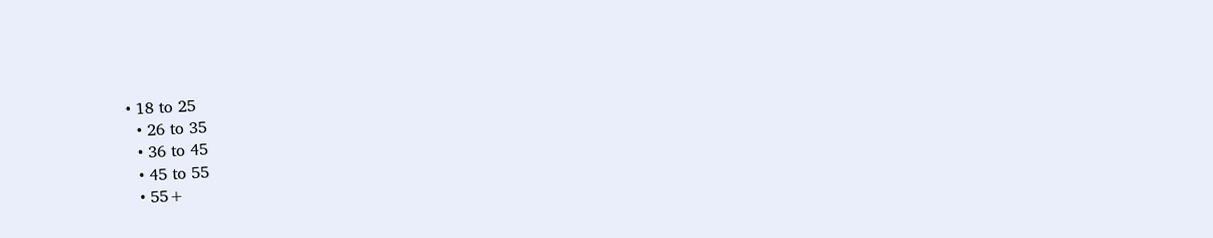• 18 to 25
  • 26 to 35
  • 36 to 45
  • 45 to 55
  • 55+